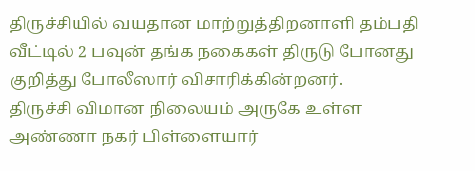திருச்சியில் வயதான மாற்றுத்திறனாளி தம்பதி வீட்டில் 2 பவுன் தங்க நகைகள் திருடு போனது குறித்து போலீஸார் விசாரிக்கின்றனர்.
திருச்சி விமான நிலையம் அருகே உள்ள அண்ணா நகர் பிள்ளையார்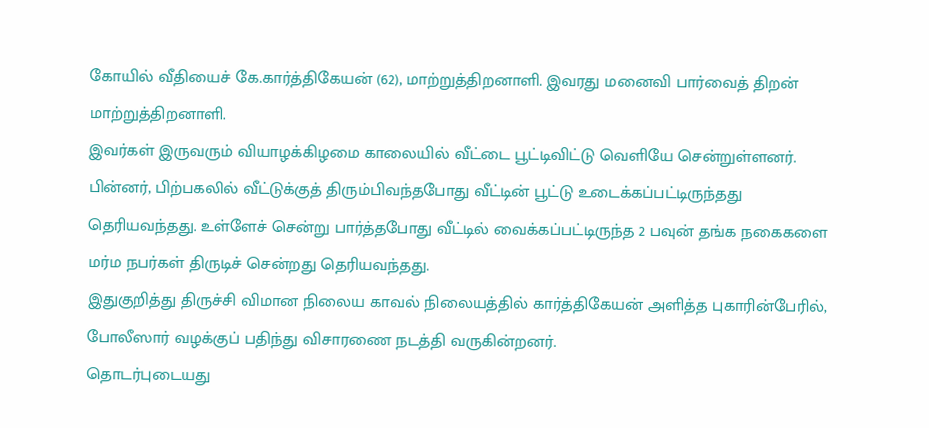கோயில் வீதியைச் கே.கார்த்திகேயன் (62), மாற்றுத்திறனாளி. இவரது மனைவி பார்வைத் திறன் மாற்றுத்திறனாளி.
இவர்கள் இருவரும் வியாழக்கிழமை காலையில் வீட்டை பூட்டிவிட்டு வெளியே சென்றுள்ளனர்.
பின்னர், பிற்பகலில் வீட்டுக்குத் திரும்பிவந்தபோது வீட்டின் பூட்டு உடைக்கப்பட்டிருந்தது தெரியவந்தது. உள்ளேச் சென்று பார்த்தபோது வீட்டில் வைக்கப்பட்டிருந்த 2 பவுன் தங்க நகைகளை மர்ம நபர்கள் திருடிச் சென்றது தெரியவந்தது.
இதுகுறித்து திருச்சி விமான நிலைய காவல் நிலையத்தில் கார்த்திகேயன் அளித்த புகாரின்பேரில், போலீஸார் வழக்குப் பதிந்து விசாரணை நடத்தி வருகின்றனர்.
தொடர்புடையது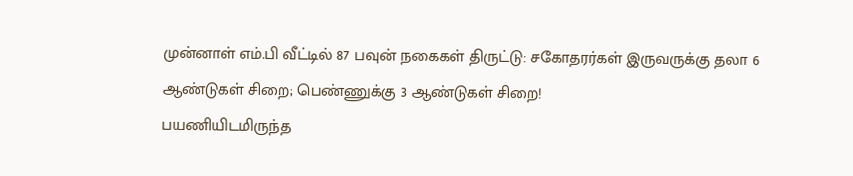முன்னாள் எம்.பி வீட்டில் 87 பவுன் நகைகள் திருட்டு: சகோதரர்கள் இருவருக்கு தலா 6 ஆண்டுகள் சிறை; பெண்ணுக்கு 3 ஆண்டுகள் சிறை!
பயணியிடமிருந்த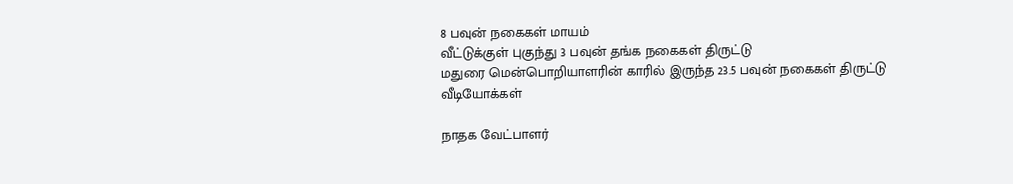8 பவுன் நகைகள் மாயம்
வீட்டுக்குள் புகுந்து 3 பவுன் தங்க நகைகள் திருட்டு
மதுரை மென்பொறியாளரின் காரில் இருந்த 23.5 பவுன் நகைகள் திருட்டு
வீடியோக்கள்

நாதக வேட்பாளர்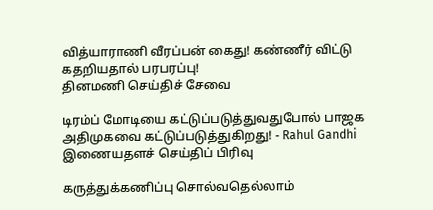வித்யாராணி வீரப்பன் கைது! கண்ணீர் விட்டு கதறியதால் பரபரப்பு!
தினமணி செய்திச் சேவை

டிரம்ப் மோடியை கட்டுப்படுத்துவதுபோல் பாஜக அதிமுகவை கட்டுப்படுத்துகிறது! - Rahul Gandhi
இணையதளச் செய்திப் பிரிவு

கருத்துக்கணிப்பு சொல்வதெல்லாம்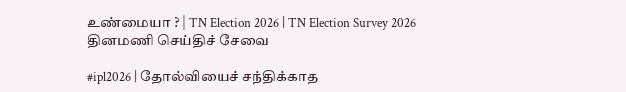உண்மையா ? | TN Election 2026 | TN Election Survey 2026
தினமணி செய்திச் சேவை

#ipl2026 | தோல்வியைச் சந்திக்காத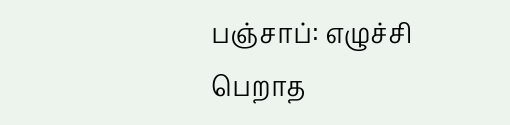பஞ்சாப்: எழுச்சி பெறாத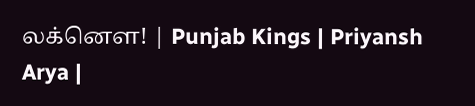லக்னௌ! | Punjab Kings | Priyansh Arya |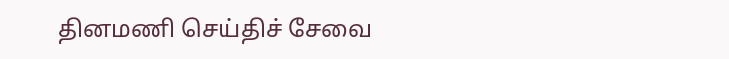தினமணி செய்திச் சேவை